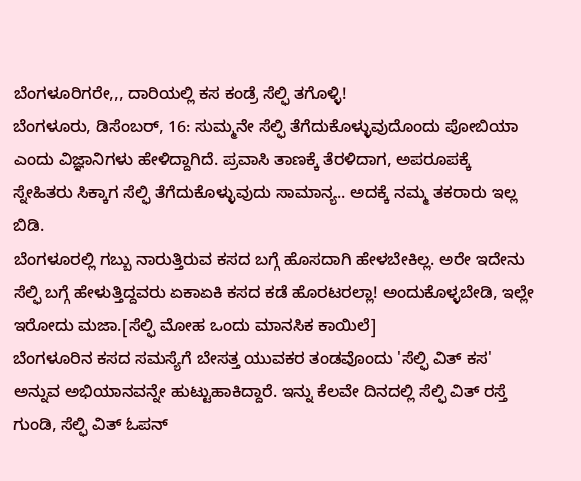ಬೆಂಗಳೂರಿಗರೇ,,, ದಾರಿಯಲ್ಲಿ ಕಸ ಕಂಡ್ರೆ ಸೆಲ್ಫಿ ತಗೊಳ್ಳಿ!
ಬೆಂಗಳೂರು, ಡಿಸೆಂಬರ್, 16: ಸುಮ್ಮನೇ ಸೆಲ್ಫಿ ತೆಗೆದುಕೊಳ್ಳುವುದೊಂದು ಪೋಬಿಯಾ ಎಂದು ವಿಜ್ಞಾನಿಗಳು ಹೇಳಿದ್ದಾಗಿದೆ. ಪ್ರವಾಸಿ ತಾಣಕ್ಕೆ ತೆರಳಿದಾಗ, ಅಪರೂಪಕ್ಕೆ ಸ್ನೇಹಿತರು ಸಿಕ್ಕಾಗ ಸೆಲ್ಫಿ ತೆಗೆದುಕೊಳ್ಳುವುದು ಸಾಮಾನ್ಯ.. ಅದಕ್ಕೆ ನಮ್ಮ ತಕರಾರು ಇಲ್ಲ ಬಿಡಿ.
ಬೆಂಗಳೂರಲ್ಲಿ ಗಬ್ಬು ನಾರುತ್ತಿರುವ ಕಸದ ಬಗ್ಗೆ ಹೊಸದಾಗಿ ಹೇಳಬೇಕಿಲ್ಲ. ಅರೇ ಇದೇನು ಸೆಲ್ಫಿ ಬಗ್ಗೆ ಹೇಳುತ್ತಿದ್ದವರು ಏಕಾಏಕಿ ಕಸದ ಕಡೆ ಹೊರಟರಲ್ಲಾ! ಅಂದುಕೊಳ್ಳಬೇಡಿ, ಇಲ್ಲೇ ಇರೋದು ಮಜಾ.[ಸೆಲ್ಫಿ ಮೋಹ ಒಂದು ಮಾನಸಿಕ ಕಾಯಿಲೆ]
ಬೆಂಗಳೂರಿನ ಕಸದ ಸಮಸ್ಯೆಗೆ ಬೇಸತ್ತ ಯುವಕರ ತಂಡವೊಂದು 'ಸೆಲ್ಫಿ ವಿತ್ ಕಸ' ಅನ್ನುವ ಅಭಿಯಾನವನ್ನೇ ಹುಟ್ಟುಹಾಕಿದ್ದಾರೆ. ಇನ್ನು ಕೆಲವೇ ದಿನದಲ್ಲಿ ಸೆಲ್ಫಿ ವಿತ್ ರಸ್ತೆ ಗುಂಡಿ, ಸೆಲ್ಫಿ ವಿತ್ ಓಪನ್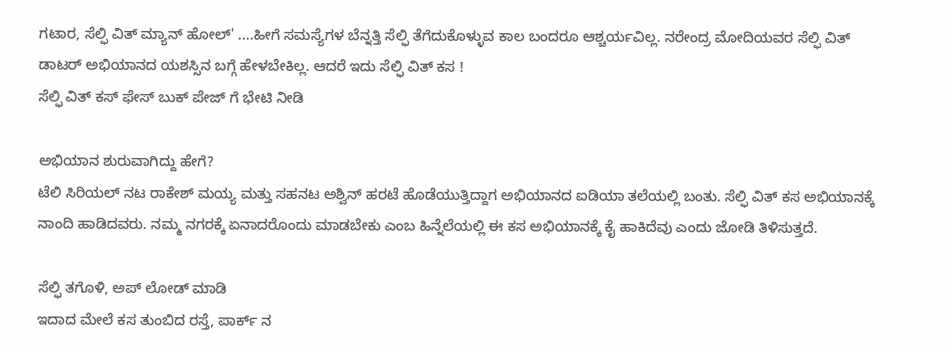ಗಟಾರ, ಸೆಲ್ಫಿ ವಿತ್ ಮ್ಯಾನ್ ಹೋಲ್' ....ಹೀಗೆ ಸಮಸ್ಯೆಗಳ ಬೆನ್ನತ್ತಿ ಸೆಲ್ಫಿ ತೆಗೆದುಕೊಳ್ಳುವ ಕಾಲ ಬಂದರೂ ಆಶ್ಚರ್ಯವಿಲ್ಲ. ನರೇಂದ್ರ ಮೋದಿಯವರ ಸೆಲ್ಫಿ ವಿತ್ ಡಾಟರ್ ಅಭಿಯಾನದ ಯಶಸ್ಸಿನ ಬಗ್ಗೆ ಹೇಳಬೇಕಿಲ್ಲ. ಆದರೆ ಇದು ಸೆಲ್ಫಿ ವಿತ್ ಕಸ !
ಸೆಲ್ಫಿ ವಿತ್ ಕಸ್ ಫೇಸ್ ಬುಕ್ ಪೇಜ್ ಗೆ ಭೇಟಿ ನೀಡಿ

ಅಭಿಯಾನ ಶುರುವಾಗಿದ್ದು ಹೇಗೆ?
ಟೆಲಿ ಸಿರಿಯಲ್ ನಟ ರಾಕೇಶ್ ಮಯ್ಯ ಮತ್ತು ಸಹನಟ ಅಶ್ವಿನ್ ಹರಟೆ ಹೊಡೆಯುತ್ತಿದ್ದಾಗ ಅಭಿಯಾನದ ಐಡಿಯಾ ತಲೆಯಲ್ಲಿ ಬಂತು. ಸೆಲ್ಫಿ ವಿತ್ ಕಸ ಅಭಿಯಾನಕ್ಕೆ ನಾಂದಿ ಹಾಡಿದವರು. ನಮ್ಮ ನಗರಕ್ಕೆ ಏನಾದರೊಂದು ಮಾಡಬೇಕು ಎಂಬ ಹಿನ್ನೆಲೆಯಲ್ಲಿ ಈ ಕಸ ಅಭಿಯಾನಕ್ಕೆ ಕೈ ಹಾಕಿದೆವು ಎಂದು ಜೋಡಿ ತಿಳಿಸುತ್ತದೆ.

ಸೆಲ್ಫಿ ತಗೊಳಿ, ಅಪ್ ಲೋಡ್ ಮಾಡಿ
ಇದಾದ ಮೇಲೆ ಕಸ ತುಂಬಿದ ರಸ್ತೆ, ಪಾರ್ಕ್ ನ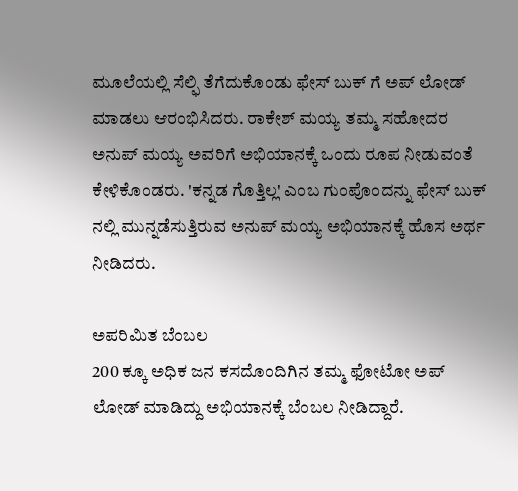ಮೂಲೆಯಲ್ಲಿ ಸೆಲ್ಫಿ ತೆಗೆದುಕೊಂಡು ಫೇಸ್ ಬುಕ್ ಗೆ ಅಪ್ ಲೋಡ್ ಮಾಡಲು ಆರಂಭಿಸಿದರು. ರಾಕೇಶ್ ಮಯ್ಯ ತಮ್ಮ ಸಹೋದರ ಅನುಪ್ ಮಯ್ಯ ಅವರಿಗೆ ಅಭಿಯಾನಕ್ಕೆ ಒಂದು ರೂಪ ನೀಡುವಂತೆ ಕೇಳಿಕೊಂಡರು. 'ಕನ್ನಡ ಗೊತ್ತಿಲ್ಲ' ಎಂಬ ಗುಂಪೊಂದನ್ನು ಫೇಸ್ ಬುಕ್ ನಲ್ಲಿ ಮುನ್ನಡೆಸುತ್ತಿರುವ ಅನುಪ್ ಮಯ್ಯ ಅಭಿಯಾನಕ್ಕೆ ಹೊಸ ಅರ್ಥ ನೀಡಿದರು.

ಅಪರಿಮಿತ ಬೆಂಬಲ
200 ಕ್ಕೂ ಅಧಿಕ ಜನ ಕಸದೊಂದಿಗಿನ ತಮ್ಮ ಫೋಟೋ ಅಪ್ ಲೋಡ್ ಮಾಡಿದ್ದು ಅಭಿಯಾನಕ್ಕೆ ಬೆಂಬಲ ನೀಡಿದ್ದಾರೆ.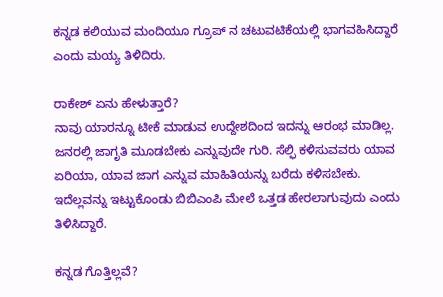ಕನ್ನಡ ಕಲಿಯುವ ಮಂದಿಯೂ ಗ್ರೂಪ್ ನ ಚಟುವಟಿಕೆಯಲ್ಲಿ ಭಾಗವಹಿಸಿದ್ದಾರೆ ಎಂದು ಮಯ್ಯ ತಿಳಿದಿರು.

ರಾಕೇಶ್ ಏನು ಹೇಳುತ್ತಾರೆ?
ನಾವು ಯಾರನ್ನೂ ಟೀಕೆ ಮಾಡುವ ಉದ್ದೇಶದಿಂದ ಇದನ್ನು ಆರಂಭ ಮಾಡಿಲ್ಲ. ಜನರಲ್ಲಿ ಜಾಗೃತಿ ಮೂಡಬೇಕು ಎನ್ನುವುದೇ ಗುರಿ. ಸೆಲ್ಫಿ ಕಳಿಸುವವರು ಯಾವ ಏರಿಯಾ, ಯಾವ ಜಾಗ ಎನ್ನುವ ಮಾಹಿತಿಯನ್ನು ಬರೆದು ಕಳಿಸಬೇಕು. ಇದೆಲ್ಲವನ್ನು ಇಟ್ಟುಕೊಂಡು ಬಿಬಿಎಂಪಿ ಮೇಲೆ ಒತ್ತಡ ಹೇರಲಾಗುವುದು ಎಂದು ತಿಳಿಸಿದ್ದಾರೆ.

ಕನ್ನಡ ಗೊತ್ತಿಲ್ಲವೆ?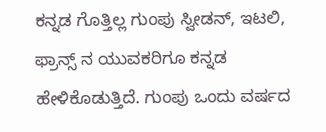ಕನ್ನಡ ಗೊತ್ತಿಲ್ಲ ಗುಂಪು ಸ್ವೀಡನ್, ಇಟಲಿ, ಫ್ರಾನ್ಸ್ ನ ಯುವಕರಿಗೂ ಕನ್ನಡ ಹೇಳಿಕೊಡುತ್ತಿದೆ. ಗುಂಪು ಒಂದು ವರ್ಷದ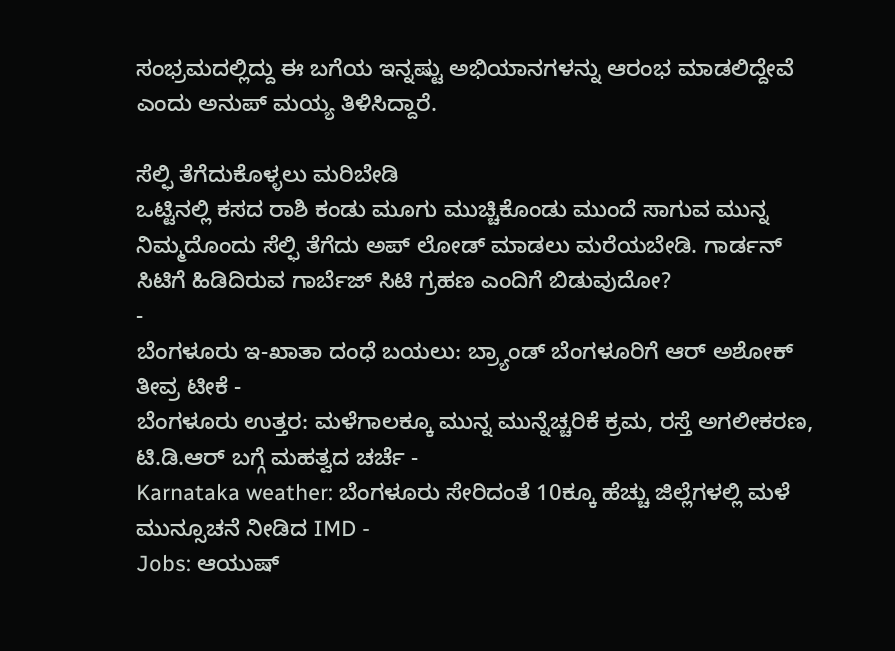ಸಂಭ್ರಮದಲ್ಲಿದ್ದು ಈ ಬಗೆಯ ಇನ್ನಷ್ಟು ಅಭಿಯಾನಗಳನ್ನು ಆರಂಭ ಮಾಡಲಿದ್ದೇವೆ ಎಂದು ಅನುಪ್ ಮಯ್ಯ ತಿಳಿಸಿದ್ದಾರೆ.

ಸೆಲ್ಫಿ ತೆಗೆದುಕೊಳ್ಳಲು ಮರಿಬೇಡಿ
ಒಟ್ಟಿನಲ್ಲಿ ಕಸದ ರಾಶಿ ಕಂಡು ಮೂಗು ಮುಚ್ಚಿಕೊಂಡು ಮುಂದೆ ಸಾಗುವ ಮುನ್ನ ನಿಮ್ಮದೊಂದು ಸೆಲ್ಫಿ ತೆಗೆದು ಅಪ್ ಲೋಡ್ ಮಾಡಲು ಮರೆಯಬೇಡಿ. ಗಾರ್ಡನ್ ಸಿಟಿಗೆ ಹಿಡಿದಿರುವ ಗಾರ್ಬೆಜ್ ಸಿಟಿ ಗ್ರಹಣ ಎಂದಿಗೆ ಬಿಡುವುದೋ?
-
ಬೆಂಗಳೂರು ಇ-ಖಾತಾ ದಂಧೆ ಬಯಲು: ಬ್ರ್ಯಾಂಡ್ ಬೆಂಗಳೂರಿಗೆ ಆರ್ ಅಶೋಕ್ ತೀವ್ರ ಟೀಕೆ -
ಬೆಂಗಳೂರು ಉತ್ತರ: ಮಳೆಗಾಲಕ್ಕೂ ಮುನ್ನ ಮುನ್ನೆಚ್ಚರಿಕೆ ಕ್ರಮ, ರಸ್ತೆ ಅಗಲೀಕರಣ, ಟಿ.ಡಿ.ಆರ್ ಬಗ್ಗೆ ಮಹತ್ವದ ಚರ್ಚೆ -
Karnataka weather: ಬೆಂಗಳೂರು ಸೇರಿದಂತೆ 10ಕ್ಕೂ ಹೆಚ್ಚು ಜಿಲ್ಲೆಗಳಲ್ಲಿ ಮಳೆ ಮುನ್ಸೂಚನೆ ನೀಡಿದ IMD -
Jobs: ಆಯುಷ್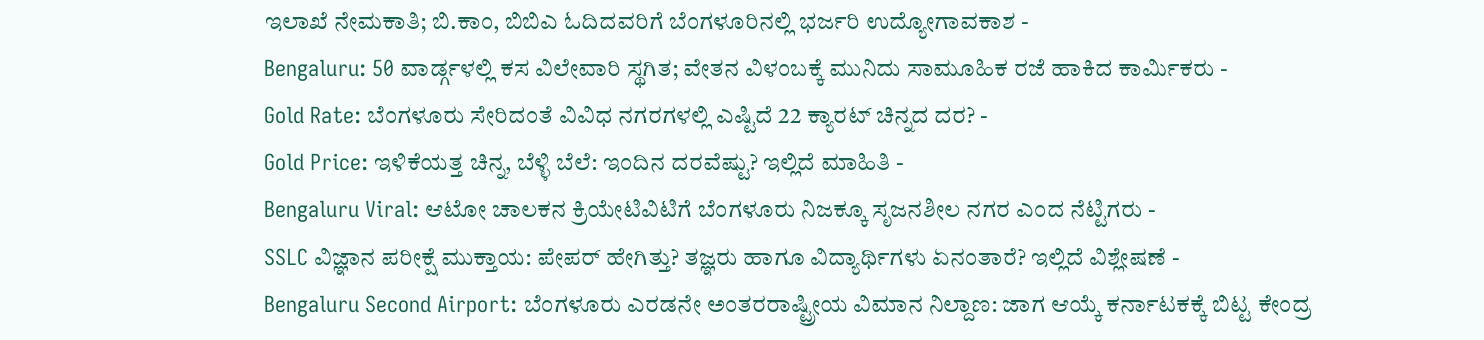ಇಲಾಖೆ ನೇಮಕಾತಿ; ಬಿ.ಕಾಂ, ಬಿಬಿಎ ಓದಿದವರಿಗೆ ಬೆಂಗಳೂರಿನಲ್ಲಿ ಭರ್ಜರಿ ಉದ್ಯೋಗಾವಕಾಶ -
Bengaluru: 50 ವಾರ್ಡ್ಗಳಲ್ಲಿ ಕಸ ವಿಲೇವಾರಿ ಸ್ಥಗಿತ; ವೇತನ ವಿಳಂಬಕ್ಕೆ ಮುನಿದು ಸಾಮೂಹಿಕ ರಜೆ ಹಾಕಿದ ಕಾರ್ಮಿಕರು -
Gold Rate: ಬೆಂಗಳೂರು ಸೇರಿದಂತೆ ವಿವಿಧ ನಗರಗಳಲ್ಲಿ ಎಷ್ಟಿದೆ 22 ಕ್ಯಾರಟ್ ಚಿನ್ನದ ದರ? -
Gold Price: ಇಳಿಕೆಯತ್ತ ಚಿನ್ನ, ಬೆಳ್ಳಿ ಬೆಲೆ: ಇಂದಿನ ದರವೆಷ್ಟು? ಇಲ್ಲಿದೆ ಮಾಹಿತಿ -
Bengaluru Viral: ಆಟೋ ಚಾಲಕನ ಕ್ರಿಯೇಟಿವಿಟಿಗೆ ಬೆಂಗಳೂರು ನಿಜಕ್ಕೂ ಸೃಜನಶೀಲ ನಗರ ಎಂದ ನೆಟ್ಟಿಗರು -
SSLC ವಿಜ್ಞಾನ ಪರೀಕ್ಷೆ ಮುಕ್ತಾಯ: ಪೇಪರ್ ಹೇಗಿತ್ತು? ತಜ್ಞರು ಹಾಗೂ ವಿದ್ಯಾರ್ಥಿಗಳು ಏನಂತಾರೆ? ಇಲ್ಲಿದೆ ವಿಶ್ಲೇಷಣೆ -
Bengaluru Second Airport: ಬೆಂಗಳೂರು ಎರಡನೇ ಅಂತರರಾಷ್ಟ್ರೀಯ ವಿಮಾನ ನಿಲ್ದಾಣ: ಜಾಗ ಆಯ್ಕೆ ಕರ್ನಾಟಕಕ್ಕೆ ಬಿಟ್ಟ ಕೇಂದ್ರ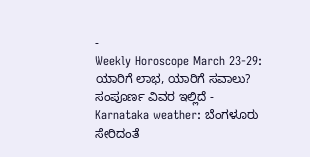-
Weekly Horoscope March 23-29: ಯಾರಿಗೆ ಲಾಭ, ಯಾರಿಗೆ ಸವಾಲು? ಸಂಪೂರ್ಣ ವಿವರ ಇಲ್ಲಿದೆ -
Karnataka weather: ಬೆಂಗಳೂರು ಸೇರಿದಂತೆ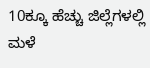10ಕ್ಕೂ ಹೆಚ್ಚು ಜಿಲ್ಲೆಗಳಲ್ಲಿ ಮಳೆ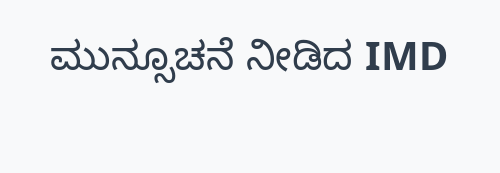ಮುನ್ಸೂಚನೆ ನೀಡಿದ IMD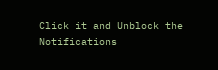Click it and Unblock the Notifications